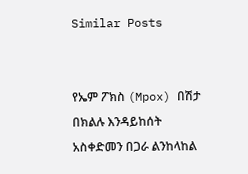Similar Posts


የኤም ፖክስ (Mpox) በሽታ በክልሉ እንዳይከሰት አስቀድመን በጋራ ልንከላከል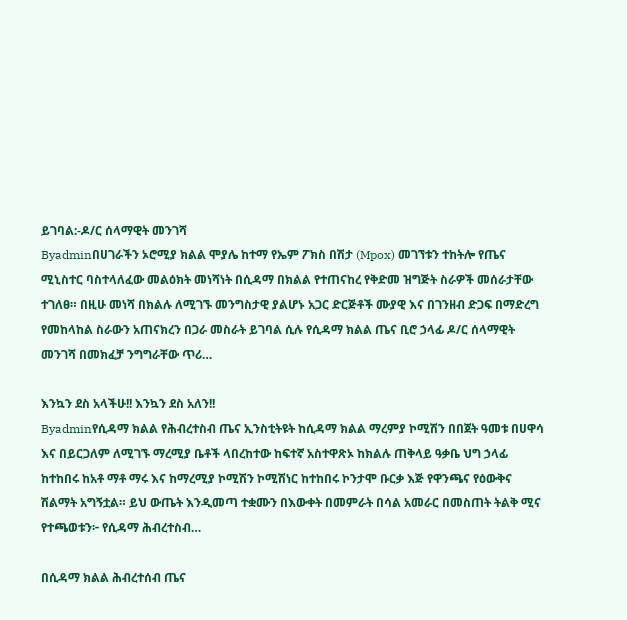ይገባል:-ዶ/ር ሰላማዊት መንገሻ
Byadminበሀገራችን ኦሮሚያ ክልል ሞያሌ ከተማ የኤም ፖክስ በሽታ (Mpox) መገኘቱን ተከትሎ የጤና ሚኒስተር ባስተላለፈው መልዕክት መነሻነት በሲዳማ በክልል የተጠናከረ የቅድመ ዝግጅት ስራዎች መሰራታቸው ተገለፀ። በዚሁ መነሻ በክልሉ ለሚገኙ መንግስታዊ ያልሆኑ አጋር ድርጅቶች ሙያዊ እና በገንዘብ ድጋፍ በማድረግ የመከላከል ስራውን አጠናክረን በጋራ መስራት ይገባል ሲሉ የሲዳማ ክልል ጤና ቢሮ ኃላፊ ዶ/ር ሰላማዊት መንገሻ በመክፈቻ ንግግራቸው ጥሪ…

እንኳን ደስ አላችሁ!! እንኳን ደስ አለን!!
Byadminየሲዳማ ክልል የሕብረተስብ ጤና ኢንስቲትዩት ከሲዳማ ክልል ማረምያ ኮሚሽን በበጀት ዓመቱ በሀዋሳ እና በይርጋለም ለሚገኙ ማረሚያ ቤቶች ላበረከተው ከፍተኛ አስተዋጽኦ ከክልሉ ጠቅላይ ዓቃቤ ህግ ኃላፊ ከተከበሩ ከአቶ ማቶ ማሩ እና ከማረሚያ ኮሚሽን ኮሚሽነር ከተከበሩ ኮንታሞ ቡርቃ እጅ የዋንጫና የዕውቅና ሽልማት አግኝቷል። ይህ ውጤት እንዲመጣ ተቋሙን በእውቀት በመምራት በሳል አመራር በመስጠት ትልቅ ሚና የተጫወቱን፦ የሲዳማ ሕብረተስብ…

በሲዳማ ክልል ሕብረተሰብ ጤና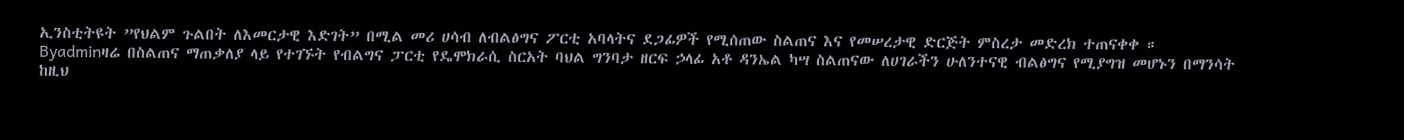ኢንስቲትዩት ”የህልም ጉልበት ለእመርታዊ እድገት” በሚል መሪ ሀሳብ ለብልፅግና ፖርቲ አባላትና ደጋፊዎች የሚሰጠው ስልጠና እና የመሠረታዊ ድርጅት ምስረታ መድረክ ተጠናቀቀ ።
Byadminዛሬ በስልጠና ማጠቃለያ ላይ የተገኙት የብልግና ፓርቲ የዴሞክራሲ ስርአት ባህል ግንባታ ዘርፍ ኃላፊ አቶ ዳንኤል ካሣ ስልጠናው ለሀገራችን ሁለንተናዊ ብልፅግና የሚያግዝ መሆኑን በማንሳት ከዚህ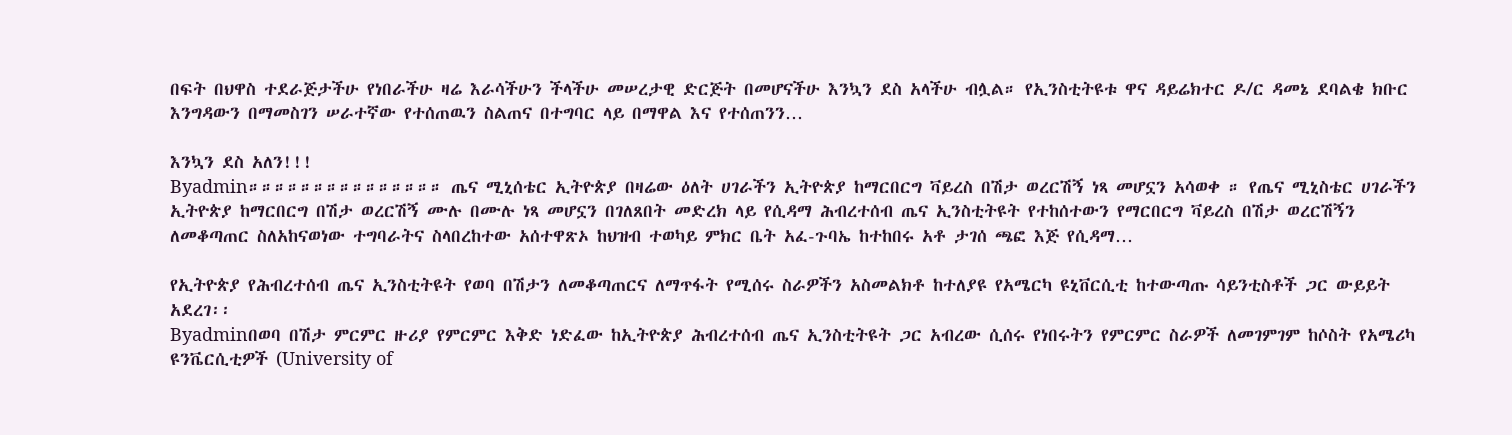በፍት በህዋስ ተደራጅታችሁ የነበራችሁ ዛሬ እራሳችሁን ችላችሁ መሠረታዊ ድርጅት በመሆናችሁ እንኳን ደስ አላችሁ ብሏል። የኢንስቲትዩቱ ዋና ዳይሬክተር ዶ/ር ዳመኔ ደባልቄ ክቡር እንግዳውን በማመስገን ሠራተኛው የተሰጠዉን ስልጠና በተግባር ላይ በማዋል እና የተሰጠንን…

እንኳን ደስ አለን!!!
Byadmin።።።።።።።።።።።።።።። ጤና ሚኒሰቴር ኢትዮጵያ በዛሬው ዕለት ሀገራችን ኢትዮጵያ ከማርበርግ ቫይረስ በሽታ ወረርሽኝ ነጻ መሆኗን አሳወቀ ። የጤና ሚኒስቴር ሀገራችን ኢትዮጵያ ከማርበርግ በሽታ ወረርሽኝ ሙሉ በሙሉ ነጻ መሆኗን በገለጸበት መድረክ ላይ የሲዳማ ሕብረተሰብ ጤና ኢንስቲትዩት የተከሰተውን የማርበርግ ቫይረስ በሽታ ወረርሽኝን ለመቆጣጠር ስለአከናወነው ተግባራትና ስላበረከተው አሰተዋጽኦ ከህዝብ ተወካይ ምክር ቤት አፈ-ጉባኤ ከተከበሩ አቶ ታገሰ ጫፎ እጅ የሲዳማ…

የኢትዮጵያ የሕብረተሰብ ጤና ኢንስቲትዩት የወባ በሽታን ለመቆጣጠርና ለማጥፋት የሚሰሩ ስራዎችን አስመልክቶ ከተለያዩ የአሜርካ ዩኒቨርሲቲ ከተውጣጡ ሳይንቲስቶች ጋር ውይይት አደረገ፡፡
Byadminበወባ በሽታ ምርምር ዙሪያ የምርምር እቅድ ነድፈው ከኢትዮጵያ ሕብረተሰብ ጤና ኢንስቲትዩት ጋር አብረው ሲሰሩ የነበሩትን የምርምር ስራዎች ለመገምገም ከሶስት የአሜሪካ ዩንቬርሲቲዎች (University of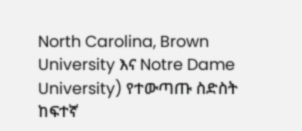North Carolina, Brown University እና Notre Dame University) የተውጣጡ ስድስት ከፍተኛ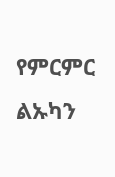የምርምር ልኡካን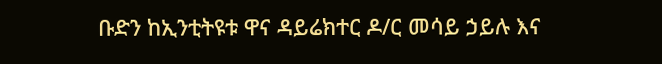ቡድን ከኢንቲትዩቱ ዋና ዳይሬክተር ዶ/ር መሳይ ኃይሉ እና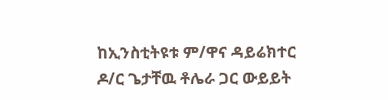ከኢንስቲትዩቱ ም/ዋና ዳይሬክተር ዶ/ር ጌታቸዉ ቶሌራ ጋር ውይይት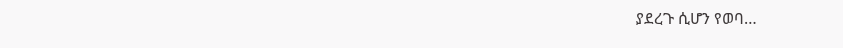ያደረጉ ሲሆን የወባ…